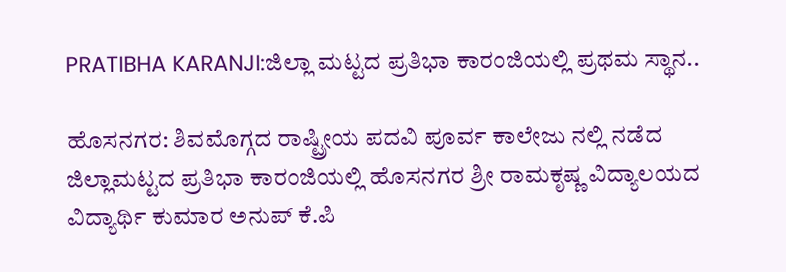PRATIBHA KARANJI:ಜಿಲ್ಲಾ ಮಟ್ಟದ ಪ್ರತಿಭಾ ಕಾರಂಜಿಯಲ್ಲಿ ಪ್ರಥಮ ಸ್ಥಾನ..

ಹೊಸನಗರ: ಶಿವಮೊಗ್ಗದ ರಾಷ್ಟ್ರೀಯ ಪದವಿ ಪೂರ್ವ ಕಾಲೇಜು ನಲ್ಲಿ ನಡೆದ ಜಿಲ್ಲಾಮಟ್ಟದ ಪ್ರತಿಭಾ ಕಾರಂಜಿಯಲ್ಲಿ ಹೊಸನಗರ ಶ್ರೀ ರಾಮಕೃಷ್ಣ ವಿದ್ಯಾಲಯದ ವಿದ್ಯಾರ್ಥಿ ಕುಮಾರ ಅನುಪ್ ಕೆ.ಪಿ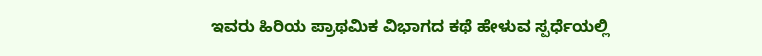ಇವರು ಹಿರಿಯ ಪ್ರಾಥಮಿಕ ವಿಭಾಗದ ಕಥೆ ಹೇಳುವ ಸ್ಪರ್ಧೆಯಲ್ಲಿ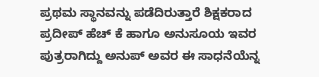ಪ್ರಥಮ ಸ್ಥಾನವನ್ನು ಪಡೆದಿರುತ್ತಾರೆ ಶಿಕ್ಷಕರಾದ ಪ್ರದೀಪ್ ಹೆಚ್ ಕೆ ಹಾಗೂ ಅನುಸೂಯ ಇವರ ಪುತ್ರರಾಗಿದ್ದು ಅನುಪ್ ಅವರ ಈ ಸಾಧನೆಯೆನ್ನ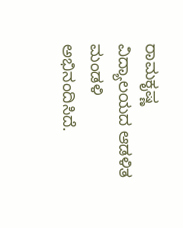ರಾಮಕೃಷ್ಣ ವಿದ್ಯಾಲಯದ ಆಡಳಿತ ಮಂಡಳಿ  ಅಭಿನಂದಿಸಿದೆ.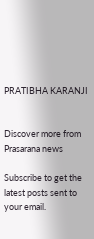PRATIBHA KARANJI


Discover more from Prasarana news

Subscribe to get the latest posts sent to your email.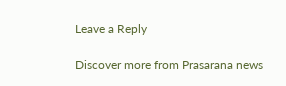Leave a Reply

Discover more from Prasarana news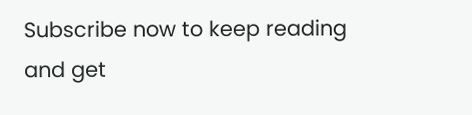Subscribe now to keep reading and get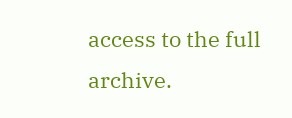access to the full archive.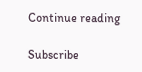Continue reading

Subscribe